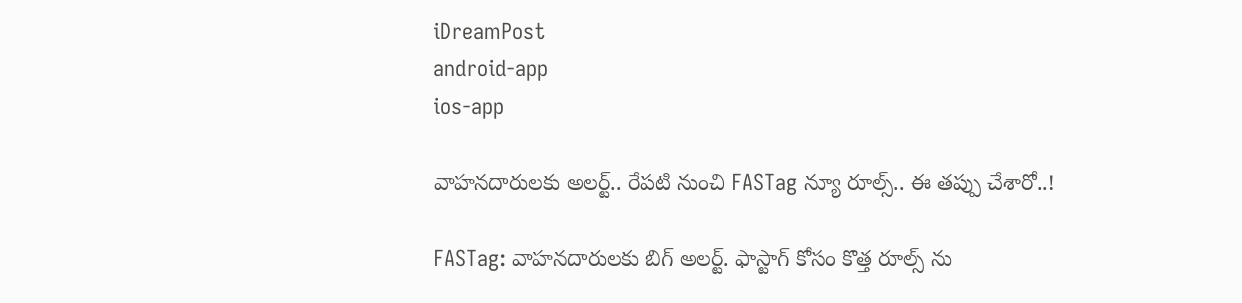iDreamPost
android-app
ios-app

వాహనదారులకు అలర్ట్.. రేపటి నుంచి FASTag న్యూ రూల్స్.. ఈ తప్పు చేశారో..!

FASTag: వాహనదారులకు బిగ్ అలర్ట్. ఫాస్టాగ్ కోసం కొత్త రూల్స్ ను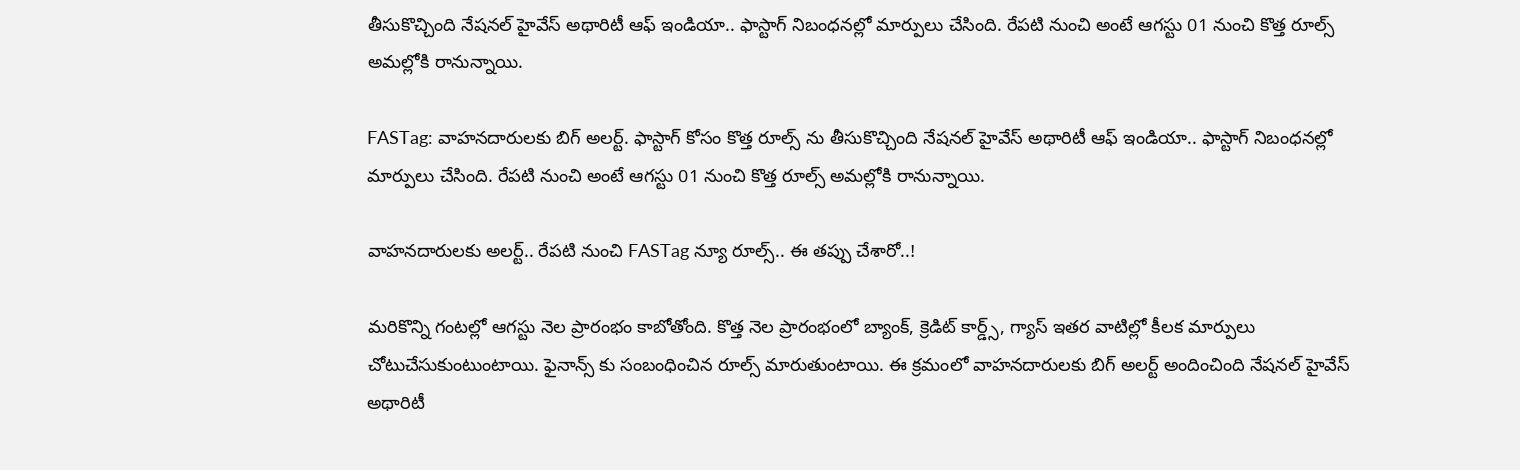తీసుకొచ్చింది నేషనల్ హైవేస్ అథారిటీ ఆఫ్ ఇండియా.. ఫాస్టాగ్ నిబంధనల్లో మార్పులు చేసింది. రేపటి నుంచి అంటే ఆగస్టు 01 నుంచి కొత్త రూల్స్ అమల్లోకి రానున్నాయి.

FASTag: వాహనదారులకు బిగ్ అలర్ట్. ఫాస్టాగ్ కోసం కొత్త రూల్స్ ను తీసుకొచ్చింది నేషనల్ హైవేస్ అథారిటీ ఆఫ్ ఇండియా.. ఫాస్టాగ్ నిబంధనల్లో మార్పులు చేసింది. రేపటి నుంచి అంటే ఆగస్టు 01 నుంచి కొత్త రూల్స్ అమల్లోకి రానున్నాయి.

వాహనదారులకు అలర్ట్.. రేపటి నుంచి FASTag న్యూ రూల్స్.. ఈ తప్పు చేశారో..!

మరికొన్ని గంటల్లో ఆగస్టు నెల ప్రారంభం కాబోతోంది. కొత్త నెల ప్రారంభంలో బ్యాంక్, క్రెడిట్ కార్డ్స్, గ్యాస్ ఇతర వాటిల్లో కీలక మార్పులు చోటుచేసుకుంటుంటాయి. ఫైనాన్స్ కు సంబంధించిన రూల్స్ మారుతుంటాయి. ఈ క్రమంలో వాహనదారులకు బిగ్ అలర్ట్ అందించింది నేషనల్ హైవేస్ అథారిటీ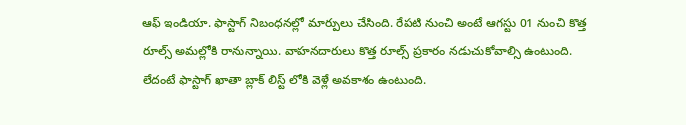ఆఫ్ ఇండియా. ఫాస్టాగ్ నిబంధనల్లో మార్పులు చేసింది. రేపటి నుంచి అంటే ఆగస్టు 01 నుంచి కొత్త రూల్స్ అమల్లోకి రానున్నాయి. వాహనదారులు కొత్త రూల్స్ ప్రకారం నడుచుకోవాల్సి ఉంటుంది. లేదంటే ఫాస్టాగ్ ఖాతా బ్లాక్ లిస్ట్ లోకి వెళ్లే అవకాశం ఉంటుంది.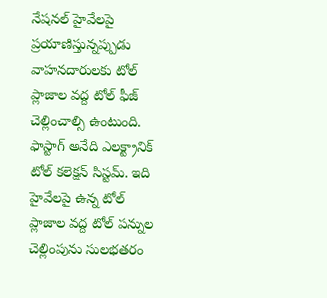నేషనల్ హైవేలపై ప్రయాణిస్తున్నప్పుడు వాహనదారులకు టోల్ ప్లాజాల వద్ద టోల్ ఫీజ్ చెల్లించాల్సి ఉంటుంది. ఫాస్టాగ్ అనేది ఎలక్ట్రానిక్ టోల్ కలెక్షన్ సిస్టమ్. ఇది హైవేలపై ఉన్న టోల్ ప్లాజాల వద్ద టోల్ పన్నుల చెల్లింపును సులభతరం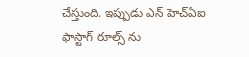చేస్తుంది. ఇప్పుడు ఎన్ హెచ్ఏఐ ఫాస్టాగ్ రూల్స్ ను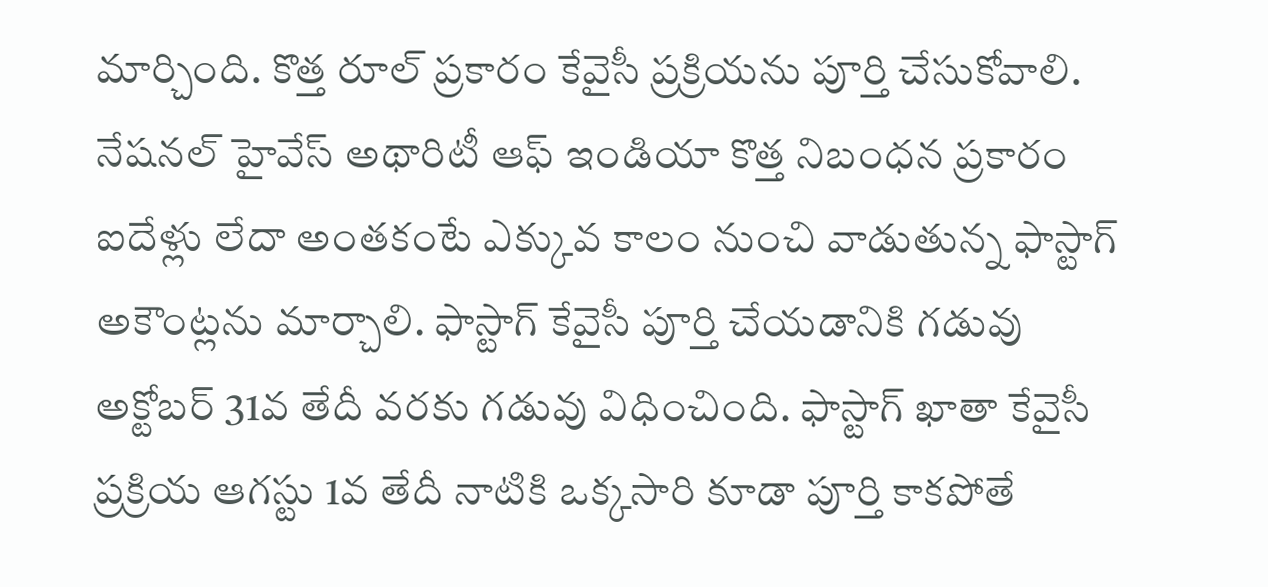మార్చింది. కొత్త రూల్ ప్రకారం కేవైసీ ప్రక్రియను పూర్తి చేసుకోవాలి. నేషనల్ హైవేస్ అథారిటీ ఆఫ్ ఇండియా కొత్త నిబంధన ప్రకారం ఐదేళ్లు లేదా అంతకంటే ఎక్కువ కాలం నుంచి వాడుతున్న ఫాస్టాగ్ అకౌంట్లను మార్చాలి. ఫాస్టాగ్ కేవైసీ పూర్తి చేయడానికి గడువు అక్టోబర్ 31వ తేదీ వరకు గడువు విధించింది. ఫాస్టాగ్ ఖాతా కేవైసీ ప్రక్రియ ఆగస్టు 1వ తేదీ నాటికి ఒక్కసారి కూడా పూర్తి కాకపోతే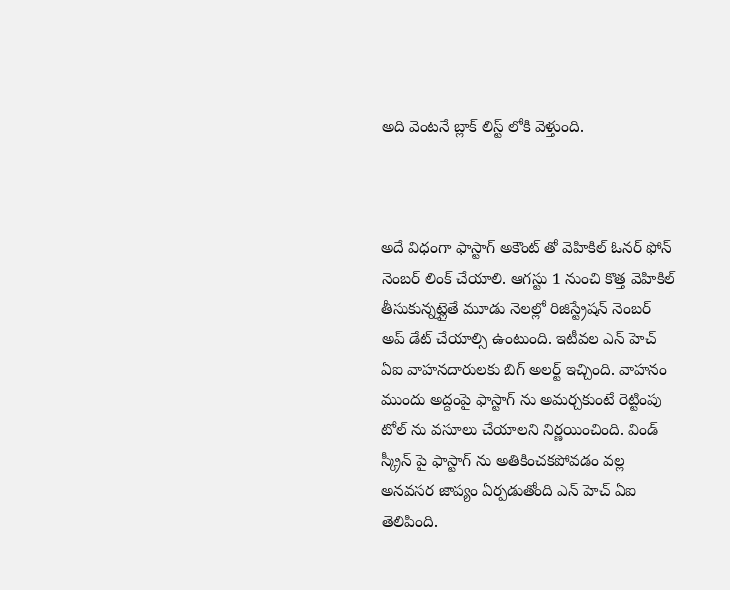అది వెంటనే బ్లాక్ లిస్ట్ లోకి వెళ్తుంది.



అదే విధంగా ఫాస్టాగ్ అకౌంట్ తో వెహికిల్ ఓనర్ ఫోన్ నెంబర్ లింక్ చేయాలి. ఆగస్టు 1 నుంచి కొత్త వెహికిల్ తీసుకున్నట్లైతే మూడు నెలల్లో రిజిస్ట్రేషన్ నెంబర్ అప్ డేట్ చేయాల్సి ఉంటుంది. ఇటీవల ఎన్ హెచ్ ఏఐ వాహనదారులకు బిగ్ అలర్ట్ ఇచ్చింది. వాహనం ముందు అద్దంపై ఫాస్టాగ్ ను అమర్చకుంటే రెట్టింపు టోల్ ను వసూలు చేయాలని నిర్ణయించింది. విండ్ స్క్రీన్ పై ఫాస్టాగ్ ను అతికించకపోవడం వల్ల అనవసర జాప్యం ఏర్పడుతోంది ఎన్ హెచ్ ఏఐ తెలిపింది.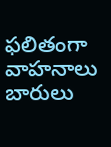ఫలితంగా వాహనాలు బారులు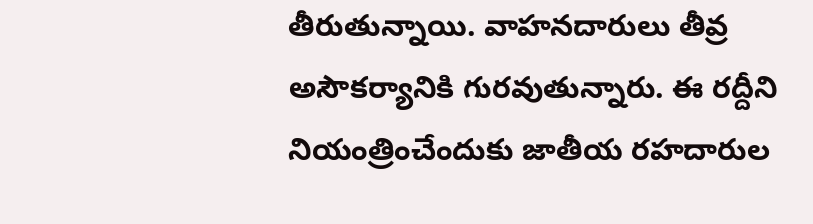తీరుతున్నాయి. వాహనదారులు తీవ్ర అసౌకర్యానికి గురవుతున్నారు. ఈ రద్దీని నియంత్రించేందుకు జాతీయ రహదారుల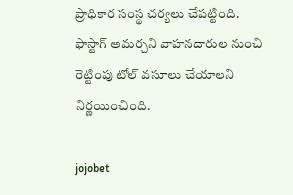ప్రాధికార సంస్థ చర్యలు చేపట్టింది. ఫాస్టాగ్ అమర్చని వాహనదారుల నుంచి రెట్టింపు టోల్ వసూలు చేయాలని నిర్ణయించింది.

jojobet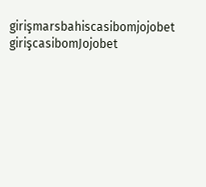girişmarsbahiscasibomjojobet girişcasibomJojobet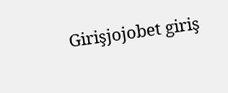Girişjojobet giriş